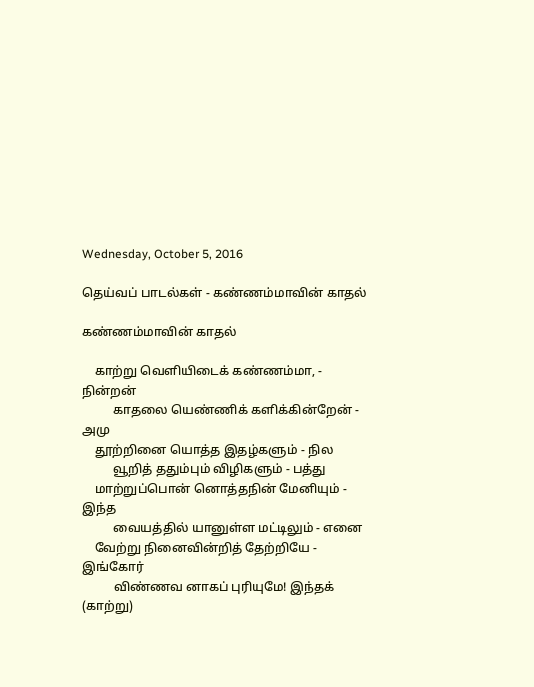Wednesday, October 5, 2016

தெய்வப் பாடல்கள் - கண்ணம்மாவின் காதல்

கண்ணம்மாவின் காதல்

    காற்று வெளியிடைக் கண்ணம்மா, - நின்றன்
          காதலை யெண்ணிக் களிக்கின்றேன் - அமு
    தூற்றினை யொத்த இதழ்களும் - நில
          வூறித் ததும்பும் விழிகளும் - பத்து
    மாற்றுப்பொன் னொத்தநின் மேனியும் - இந்த
          வையத்தில் யானுள்ள மட்டிலும் - எனை
    வேற்று நினைவின்றித் தேற்றியே - இங்கோர்
          விண்ணவ னாகப் புரியுமே! இந்தக் (காற்று)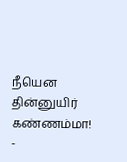நீயென தின்னுயிர் கண்ணம்மா! -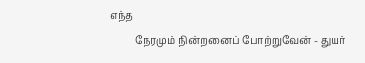எந்த
          நேரமும் நின்றனைப் போற்றுவேன் - துயர்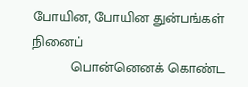போயின, போயின துன்பங்கள் நினைப்
          பொன்னெனக் கொண்ட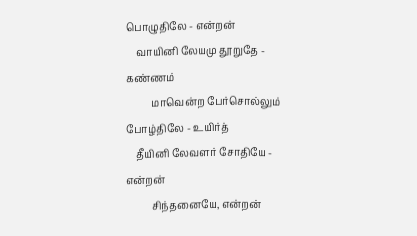பொழுதிலே - என்றன்
    வாயினி லேயமு தூறுதே - கண்ணம்
          மாவென்ற பேர்சொல்லும் போழ்திலே - உயிர்த்
    தீயினி லேவளர் சோதியே - என்றன்
          சிந்தனையே, என்றன்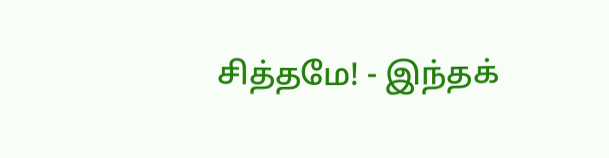சித்தமே! - இந்தக்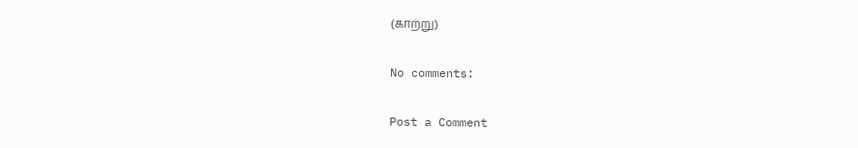(காற்று)

No comments:

Post a Comment